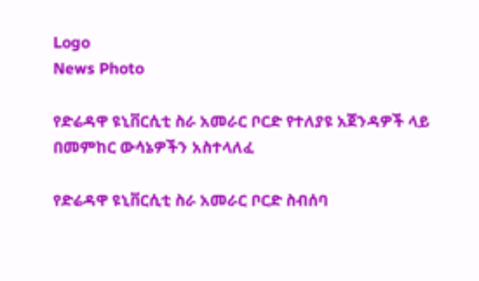Logo
News Photo

የድሬዳዋ ዩኒቨርሲቲ ስራ አመራር ቦርድ የተለያዩ አጀንዳዎች ላይ በመምከር ውሳኔዎችን አስተላለፈ

የድሬዳዋ ዩኒቨርሲቲ ስራ አመራር ቦርድ ስብሰባ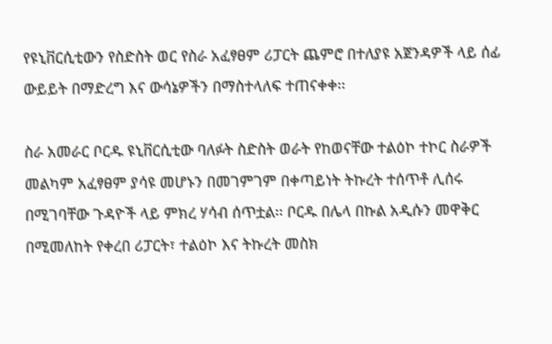የዩኒቨርሲቲውን የስድስት ወር የስራ አፈፃፀም ሪፓርት ጨምሮ በተለያዩ አጀንዳዎች ላይ ሰፊ ውይይት በማድረግ እና ውሳኔዎችን በማስተላለፍ ተጠናቀቀ፡፡

ስራ አመራር ቦርዱ ዩኒቨርሲቲው ባለፉት ስድስት ወራት የከወናቸው ተልዕኮ ተኮር ስራዎች መልካም አፈፃፀም ያሳዩ መሆኑን በመገምገም በቀጣይነት ትኩረት ተሰጥቶ ሊሰሩ በሚገባቸው ጉዳዮች ላይ ምክረ ሃሳብ ሰጥቷል፡፡ ቦርዱ በሌላ በኩል አዲሱን መዋቅር  በሚመለከት የቀረበ ሪፓርት፣ ተልዕኮ እና ትኩረት መስክ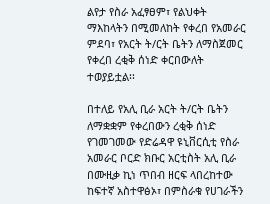ልየታ የስራ አፈፃፀም፣ የልህቀት ማእከላትን በሚመለከት የቀረበ የአመራር ምደባ፣ የአርት ት/ርት ቤትን ለማስጀመር የቀረበ ረቂቅ ሰነድ ቀርበውለት ተወያይቷል፡፡

በተለይ የአሊ ቢራ አርት ት/ርት ቤትን ለማቋቋም የቀረበውን ረቂቅ ሰነድ የገመገመው የድሬዳዋ ዩኒቨርሲቲ የስራ አመራር ቦርድ ክቡር አርቲስት አሊ ቢራ በሙዚቃ ኪነ ጥበብ ዘርፍ ላበረከተው ከፍተኛ አስተዋፅኦ፣ በምስራቁ የሀገራችን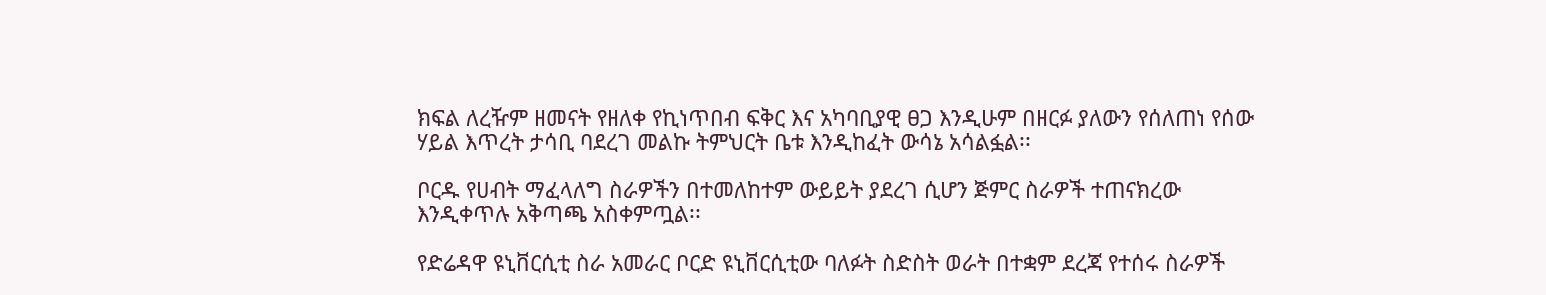ክፍል ለረዥም ዘመናት የዘለቀ የኪነጥበብ ፍቅር እና አካባቢያዊ ፀጋ እንዲሁም በዘርፉ ያለውን የሰለጠነ የሰው ሃይል እጥረት ታሳቢ ባደረገ መልኩ ትምህርት ቤቱ እንዲከፈት ውሳኔ አሳልፏል፡፡

ቦርዱ የሀብት ማፈላለግ ስራዎችን በተመለከተም ውይይት ያደረገ ሲሆን ጅምር ስራዎች ተጠናክረው እንዲቀጥሉ አቅጣጫ አስቀምጧል፡፡

የድሬዳዋ ዩኒቨርሲቲ ስራ አመራር ቦርድ ዩኒቨርሲቲው ባለፉት ስድስት ወራት በተቋም ደረጃ የተሰሩ ስራዎች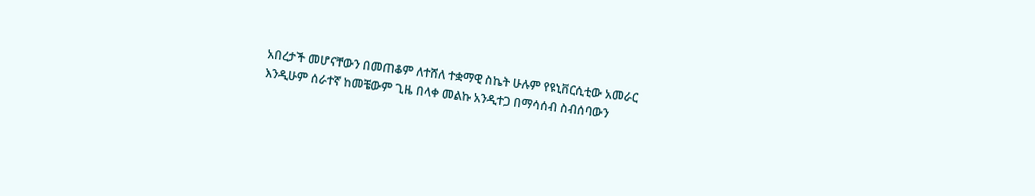አበረታች መሆናቸውን በመጠቆም ለተሸለ ተቋማዊ ስኬት ሁሉም የዩኒቨርሲቲው አመራር እንዲሁም ሰራተኛ ከመቼውም ጊዜ በላቀ መልኩ አንዲተጋ በማሳሰብ ስብሰባውን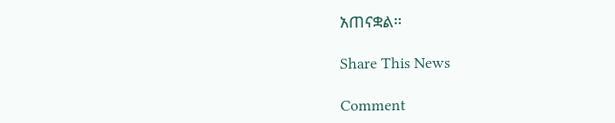አጠናቋል፡፡

Share This News

Comment